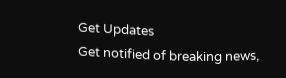Get Updates
Get notified of breaking news,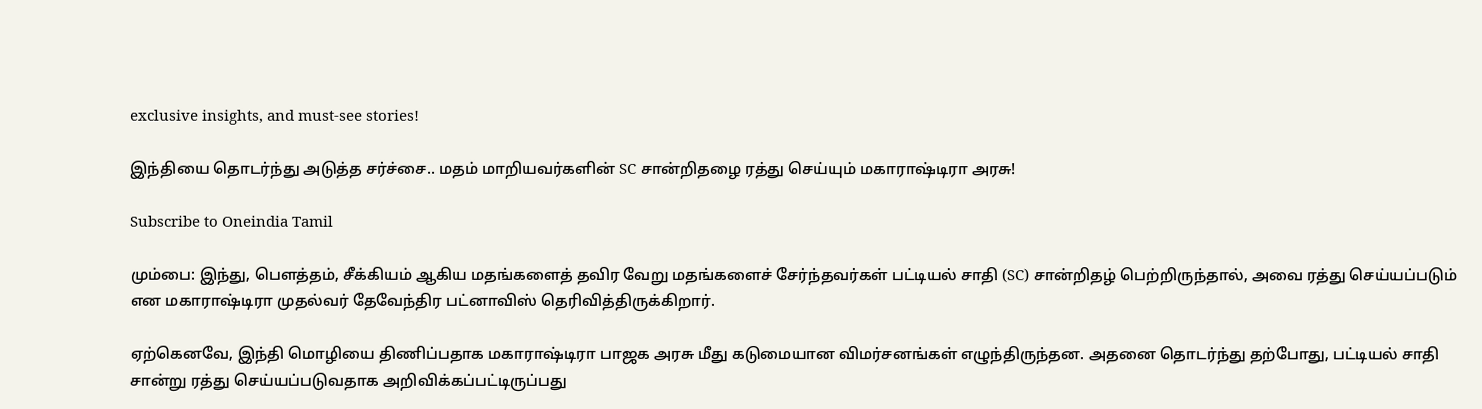exclusive insights, and must-see stories!

இந்தியை தொடர்ந்து அடுத்த சர்ச்சை.. மதம் மாறியவர்களின் SC சான்றிதழை ரத்து செய்யும் மகாராஷ்டிரா அரசு!

Subscribe to Oneindia Tamil

மும்பை: இந்து, பௌத்தம், சீக்கியம் ஆகிய மதங்களைத் தவிர வேறு மதங்களைச் சேர்ந்தவர்கள் பட்டியல் சாதி (SC) சான்றிதழ் பெற்றிருந்தால், அவை ரத்து செய்யப்படும் என மகாராஷ்டிரா முதல்வர் தேவேந்திர பட்னாவிஸ் தெரிவித்திருக்கிறார்.

ஏற்கெனவே, இந்தி மொழியை திணிப்பதாக மகாராஷ்டிரா பாஜக அரசு மீது கடுமையான விமர்சனங்கள் எழுந்திருந்தன. அதனை தொடர்ந்து தற்போது, பட்டியல் சாதி சான்று ரத்து செய்யப்படுவதாக அறிவிக்கப்பட்டிருப்பது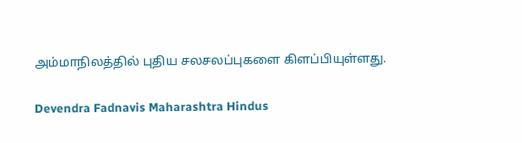அம்மாநிலத்தில் புதிய சலசலப்புகளை கிளப்பியுள்ளது.

Devendra Fadnavis Maharashtra Hindus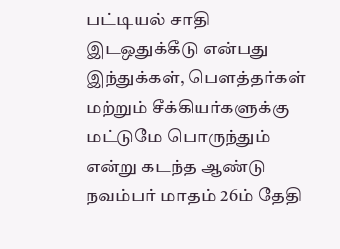பட்டியல் சாதி இடஒதுக்கீடு என்பது இந்துக்கள், பௌத்தர்கள் மற்றும் சீக்கியர்களுக்கு மட்டுமே பொருந்தும் என்று கடந்த ஆண்டு நவம்பர் மாதம் 26ம் தேதி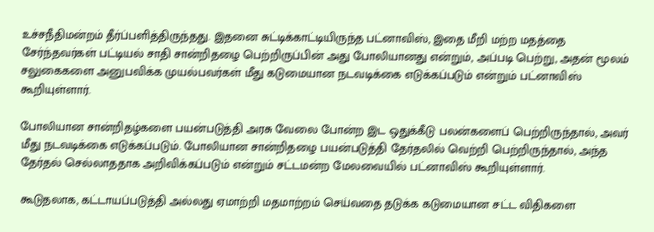உச்சநீதிமன்றம் தீர்ப்பளித்திருந்தது. இதனை சுட்டிக்காட்டியிருந்த பட்னாவிஸ், இதை மீறி மற்ற மதத்தை சேர்ந்தவர்கள் பட்டியல் சாதி சான்றிதழை பெற்றிருப்பின் அது போலியானது என்றும், அப்படி பெற்று, அதன் மூலம் சலுகைகளை அனுபவிக்க முயல்பவர்கள் மீது கடுமையான நடவடிக்கை எடுக்கப்படும் என்றும் பட்னாவிஸ் கூறியுள்ளார்.

போலியான சான்றிதழ்களை பயன்படுத்தி அரசு வேலை போன்ற இட ஒதுக்கீடு பலன்களைப் பெற்றிருந்தால், அவர் மீது நடவடிக்கை எடுக்கப்படும். போலியான சான்றிதழை பயன்படுத்தி தேர்தலில் வெற்றி பெற்றிருந்தால், அந்த தேர்தல் செல்லாததாக அறிவிக்கப்படும் என்றும் சட்டமன்ற மேலவையில் பட்னாவிஸ் கூறியுள்ளார்.

கூடுதலாக, கட்டாயப்படுத்தி அல்லது ஏமாற்றி மதமாற்றம் செய்வதை தடுக்க கடுமையான சட்ட விதிகளை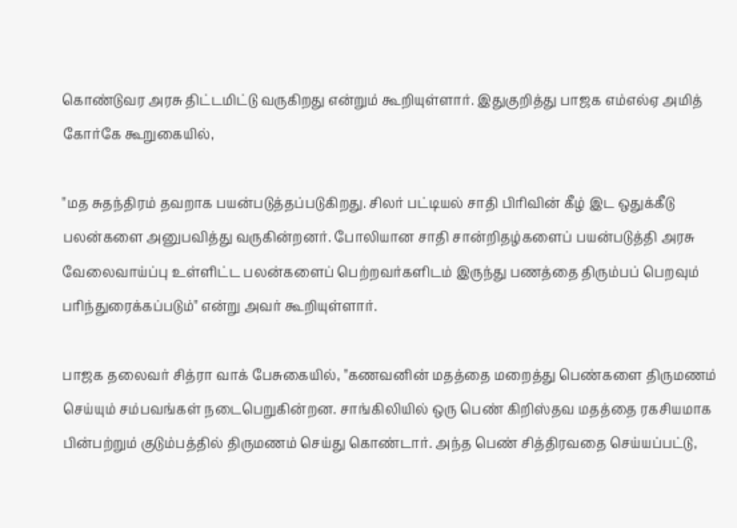கொண்டுவர அரசு திட்டமிட்டு வருகிறது என்றும் கூறியுள்ளார். இதுகுறித்து பாஜக எம்எல்ஏ அமித் கோர்கே கூறுகையில்,

"மத சுதந்திரம் தவறாக பயன்படுத்தப்படுகிறது. சிலர் பட்டியல் சாதி பிரிவின் கீழ் இட ஒதுக்கீடு பலன்களை அனுபவித்து வருகின்றனர். போலியான சாதி சான்றிதழ்களைப் பயன்படுத்தி அரசு வேலைவாய்ப்பு உள்ளிட்ட பலன்களைப் பெற்றவர்களிடம் இருந்து பணத்தை திரும்பப் பெறவும் பரிந்துரைக்கப்படும்" என்று அவர் கூறியுள்ளார்.

பாஜக தலைவர் சித்ரா வாக் பேசுகையில், "கணவனின் மதத்தை மறைத்து பெண்களை திருமணம் செய்யும் சம்பவங்கள் நடைபெறுகின்றன. சாங்கிலியில் ஒரு பெண் கிறிஸ்தவ மதத்தை ரகசியமாக பின்பற்றும் குடும்பத்தில் திருமணம் செய்து கொண்டார். அந்த பெண் சித்திரவதை செய்யப்பட்டு,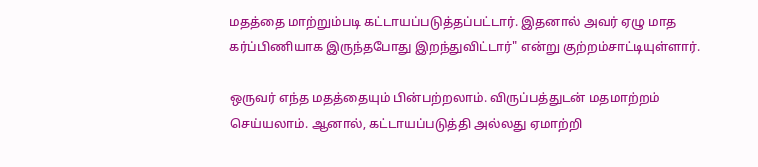மதத்தை மாற்றும்படி கட்டாயப்படுத்தப்பட்டார். இதனால் அவர் ஏழு மாத கர்ப்பிணியாக இருந்தபோது இறந்துவிட்டார்" என்று குற்றம்சாட்டியுள்ளார்.

ஒருவர் எந்த மதத்தையும் பின்பற்றலாம். விருப்பத்துடன் மதமாற்றம் செய்யலாம். ஆனால், கட்டாயப்படுத்தி அல்லது ஏமாற்றி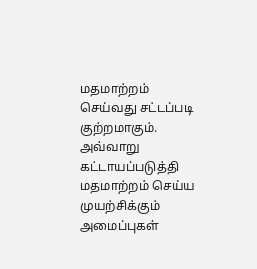மதமாற்றம் செய்வது சட்டப்படி குற்றமாகும். அவ்வாறு கட்டாயப்படுத்தி மதமாற்றம் செய்ய முயற்சிக்கும் அமைப்புகள்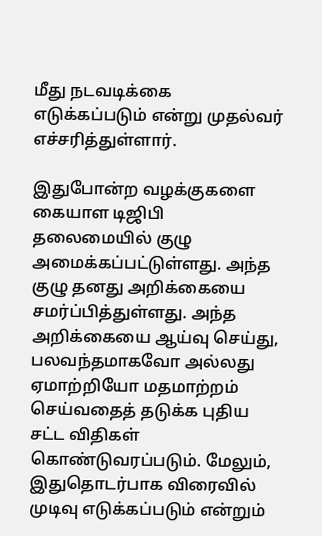மீது நடவடிக்கை எடுக்கப்படும் என்று முதல்வர் எச்சரித்துள்ளார்.

இதுபோன்ற வழக்குகளை கையாள டிஜிபி தலைமையில் குழு அமைக்கப்பட்டுள்ளது. அந்த குழு தனது அறிக்கையை சமர்ப்பித்துள்ளது. அந்த அறிக்கையை ஆய்வு செய்து, பலவந்தமாகவோ அல்லது ஏமாற்றியோ மதமாற்றம் செய்வதைத் தடுக்க புதிய சட்ட விதிகள் கொண்டுவரப்படும். மேலும், இதுதொடர்பாக விரைவில் முடிவு எடுக்கப்படும் என்றும்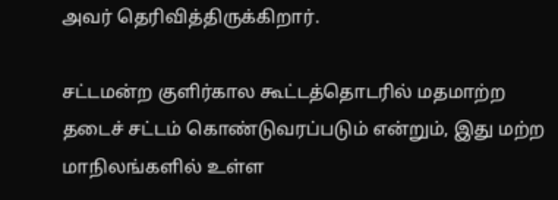அவர் தெரிவித்திருக்கிறார்.

சட்டமன்ற குளிர்கால கூட்டத்தொடரில் மதமாற்ற தடைச் சட்டம் கொண்டுவரப்படும் என்றும், இது மற்ற மாநிலங்களில் உள்ள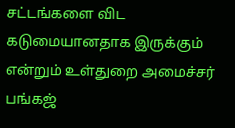சட்டங்களை விட கடுமையானதாக இருக்கும் என்றும் உள்துறை அமைச்சர் பங்கஜ்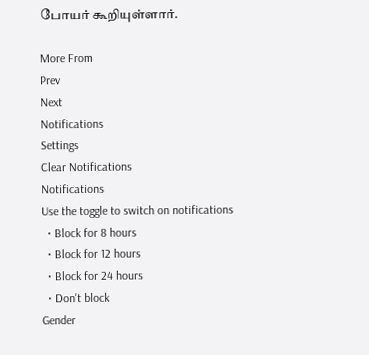போயர் கூறியுள்ளார்.

More From
Prev
Next
Notifications
Settings
Clear Notifications
Notifications
Use the toggle to switch on notifications
  • Block for 8 hours
  • Block for 12 hours
  • Block for 24 hours
  • Don't block
Gender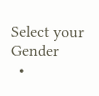Select your Gender
  •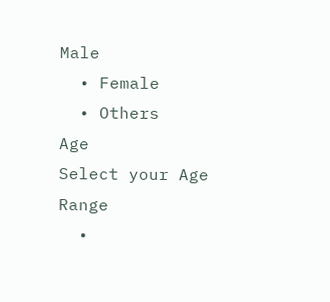Male
  • Female
  • Others
Age
Select your Age Range
  •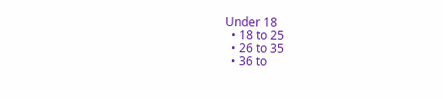Under 18
  • 18 to 25
  • 26 to 35
  • 36 to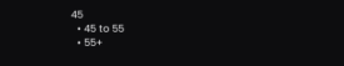45
  • 45 to 55
  • 55+